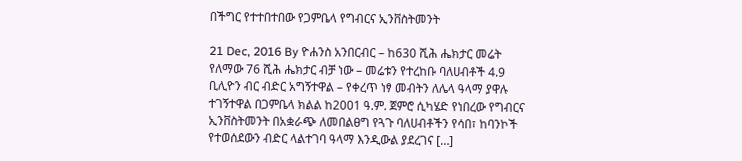በችግር የተተበተበው የጋምቤላ የግብርና ኢንቨስትመንት

21 Dec, 2016 By ዮሐንስ አንበርብር – ከ630 ሺሕ ሔክታር መሬት የለማው 76 ሺሕ ሔክታር ብቻ ነው – መሬቱን የተረከቡ ባለሀብቶች 4.9 ቢሊዮን ብር ብድር አግኝተዋል – የቀረጥ ነፃ መብትን ለሌላ ዓላማ ያዋሉ ተገኝተዋል በጋምቤላ ክልል ከ2001 ዓ.ም. ጀምሮ ሲካሄድ የነበረው የግብርና ኢንቨስትመንት በአቋራጭ ለመበልፀግ የጓጉ ባለሀብቶችን የሳበ፣ ከባንኮች የተወሰደውን ብድር ላልተገባ ዓላማ እንዲውል ያደረገና […]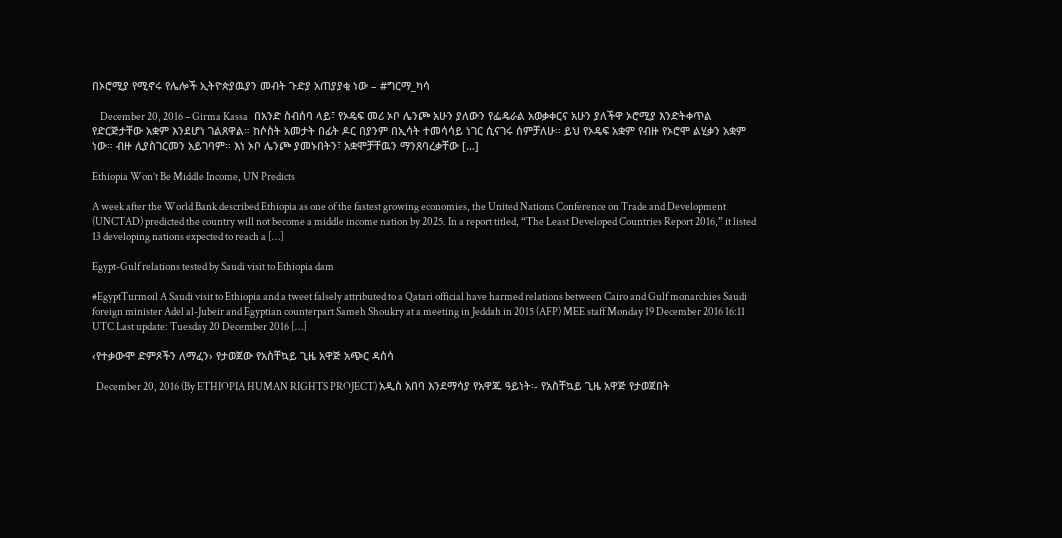በኦሮሚያ የሚኖሩ የሌሎች ኢትዮጵያዉያን መብት ጉድያ አጠያያቂ ነው – #ግርማ_ካሳ

    December 20, 2016 – Girma Kassa   በአንድ ስብሰባ ላይ፣ የኦዴፍ መሪ ኦቦ ሌንጮ አሁን ያለውን የፌዴራል አወቃቀርና አሁን ያለችዋ ኦሮሚያ እንድትቀጥል የድርጅታቸው አቋም እንደሆነ ገልጸዋል። ከሶስት አመታት በፊት ዶር በያንም በኢሳት ተመሳሳይ ነገር ሲናገሩ ሰምቻለሁ። ይህ የኦዴፍ አቋም የብዙ የኦሮሞ ልሂቃን አቋም ነው። ብዙ ሊያስገርመን አይገባም። እነ ኦቦ ሌንጮ ያመኑበትን፣ አቋሞቻቸዉን ማንጸባረቃቸው […]

Ethiopia Won’t Be Middle Income, UN Predicts

A week after the World Bank described Ethiopia as one of the fastest growing economies, the United Nations Conference on Trade and Development (UNCTAD) predicted the country will not become a middle income nation by 2025. In a report titled, “The Least Developed Countries Report 2016,” it listed 13 developing nations expected to reach a […]

Egypt-Gulf relations tested by Saudi visit to Ethiopia dam

#EgyptTurmoil A Saudi visit to Ethiopia and a tweet falsely attributed to a Qatari official have harmed relations between Cairo and Gulf monarchies Saudi foreign minister Adel al-Jubeir and Egyptian counterpart Sameh Shoukry at a meeting in Jeddah in 2015 (AFP) MEE staff Monday 19 December 2016 16:11 UTC Last update: Tuesday 20 December 2016 […]

‹የተቃውሞ ድምጾችን ለማፈን› የታወጀው የአስቸኳይ ጊዜ አዋጅ አጭር ዳሰሳ

  December 20, 2016 (By ETHIOPIA HUMAN RIGHTS PROJECT) አዲስ አበባ እንደማሳያ የአዋጁ ዓይነት፡- የአስቸኳይ ጊዜ አዋጅ የታወጀበት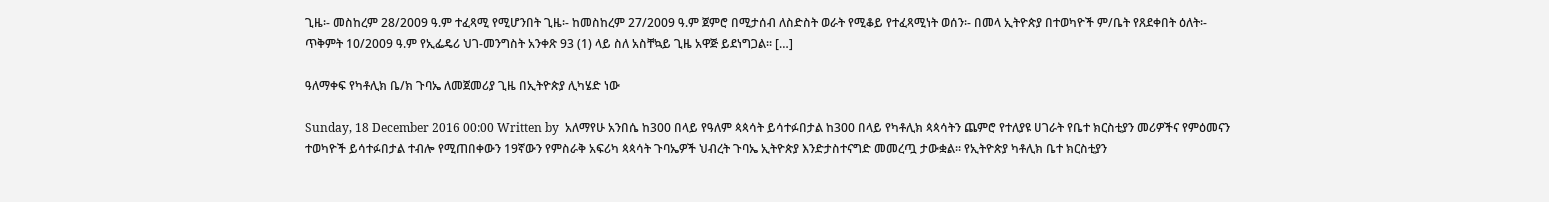ጊዜ፡- መስከረም 28/2009 ዓ.ም ተፈጻሚ የሚሆንበት ጊዜ፡- ከመስከረም 27/2009 ዓ.ም ጀምሮ በሚታሰብ ለስድስት ወራት የሚቆይ የተፈጻሚነት ወሰን፡- በመላ ኢትዮጵያ በተወካዮች ም/ቤት የጸደቀበት ዕለት፡- ጥቅምት 10/2009 ዓ.ም የኢፌዴሪ ህገ-መንግስት አንቀጽ 93 (1) ላይ ስለ አስቸኳይ ጊዜ አዋጅ ይደነግጋል፡፡ […]

ዓለማቀፍ የካቶሊክ ቤ/ክ ጉባኤ ለመጀመሪያ ጊዜ በኢትዮጵያ ሊካሄድ ነው

Sunday, 18 December 2016 00:00 Written by  አለማየሁ አንበሴ ከ300 በላይ የዓለም ጳጳሳት ይሳተፉበታል ከ300 በላይ የካቶሊክ ጳጳሳትን ጨምሮ የተለያዩ ሀገራት የቤተ ክርስቲያን መሪዎችና የምዕመናን ተወካዮች ይሳተፉበታል ተብሎ የሚጠበቀውን 19ኛውን የምስራቅ አፍሪካ ጳጳሳት ጉባኤዎች ህብረት ጉባኤ ኢትዮጵያ እንድታስተናግድ መመረጧ ታውቋል፡፡ የኢትዮጵያ ካቶሊክ ቤተ ክርስቲያን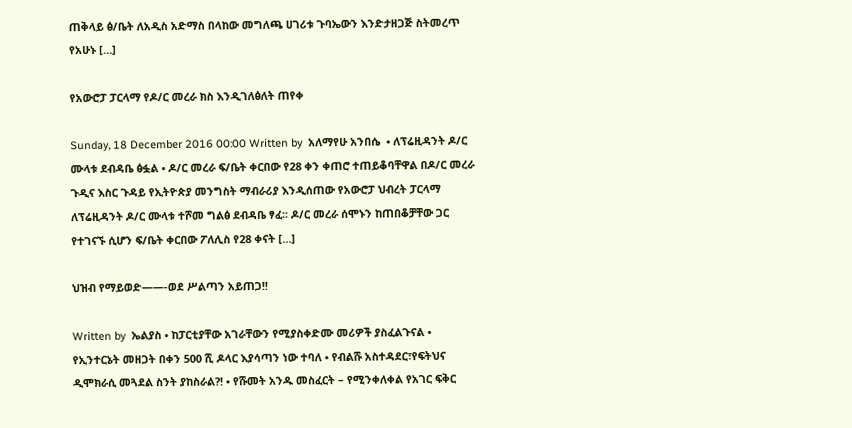ጠቅላይ ፅ/ቤት ለአዲስ አድማስ በላከው መግለጫ ሀገሪቱ ጉባኤውን እንድታዘጋጅ ስትመረጥ የአሁኑ […]

የአውሮፓ ፓርላማ የዶ/ር መረራ ክስ እንዲገለፅለት ጠየቀ

Sunday, 18 December 2016 00:00 Written by  አለማየሁ አንበሴ  • ለፕሬዚዳንት ዶ/ር ሙላቱ ደብዳቤ ፅፏል • ዶ/ር መረራ ፍ/ቤት ቀርበው የ28 ቀን ቀጠሮ ተጠይቆባቸዋል በዶ/ር መረራ ጉዲና እስር ጉዳይ የኢትዮጵያ መንግስት ማብራሪያ እንዲሰጠው የአውሮፓ ህብረት ፓርላማ ለፕሬዚዳንት ዶ/ር ሙላቱ ተሾመ ግልፅ ደብዳቤ ፃፈ፡፡ ዶ/ር መረራ ሰሞኑን ከጠበቆቻቸው ጋር የተገናኙ ሲሆን ፍ/ቤት ቀርበው ፖለሊስ የ28 ቀናት […]

ህዝብ የማይወድ——-ወደ ሥልጣን አይጠጋ!!

Written by  ኤልያስ • ከፓርቲያቸው አገራቸውን የሚያስቀድሙ መሪዎች ያስፈልጉናል • የኢንተርኔት መዘጋት በቀን 500 ሺ ዶላር እያሳጣን ነው ተባለ • የብልሹ አስተዳደር፣የፍትህና ዲሞክራሲ መጓደል ስንት ያከስራል?! • የሹመት አንዱ መስፈርት – የሚንቀለቀል የአገር ፍቅር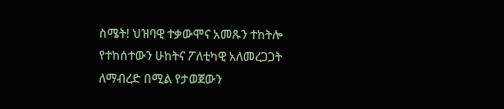ስሜት! ህዝባዊ ተቃውሞና አመጹን ተከትሎ የተከሰተውን ሁከትና ፖለቲካዊ አለመረጋጋት ለማብረድ በሚል የታወጀውን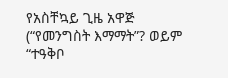የአስቸኳይ ጊዜ አዋጅ (“የመንግስት እማማት”? ወይም “ተዓቅቦ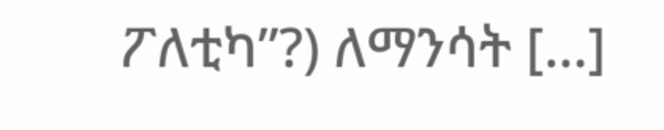ፖለቲካ”?) ለማንሳት […]